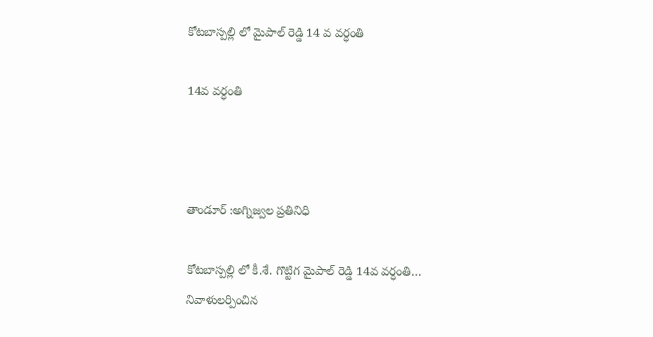కోటబాస్పల్లి లో మైపాల్ రెడ్డి 14 వ వర్ధంతి

14వ వర్ధంతి



తాండూర్ :అగ్నిజ్వల ప్రతినిధి

కోటబాస్పల్లి లో కీ.శే. గొట్టిగ మైపాల్ రెడ్డి 14వ వర్ధంతి… నివాళులర్పించిన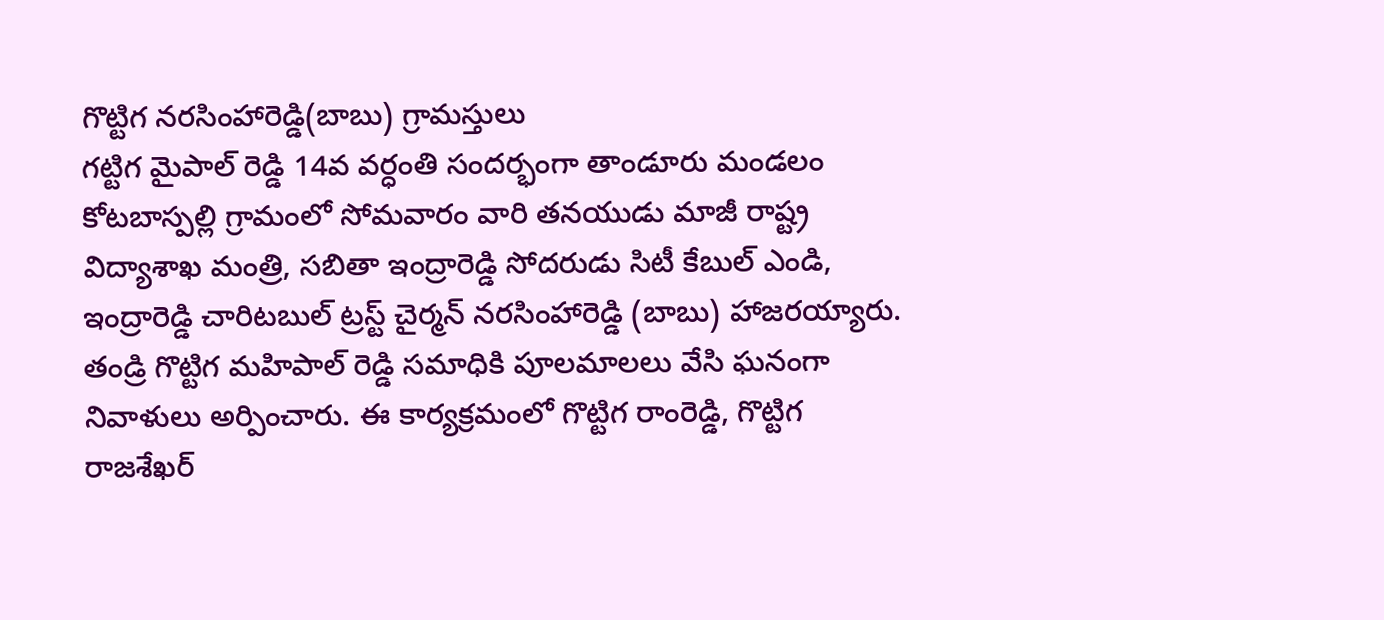గొట్టిగ నరసింహారెడ్డి(బాబు) గ్రామస్తులు
గట్టిగ మైపాల్ రెడ్డి 14వ వర్ధంతి సందర్భంగా తాండూరు మండలం కోటబాస్పల్లి గ్రామంలో సోమవారం వారి తనయుడు మాజీ రాష్ట్ర విద్యాశాఖ మంత్రి, సబితా ఇంద్రారెడ్డి సోదరుడు సిటీ కేబుల్ ఎండి, ఇంద్రారెడ్డి చారిటబుల్ ట్రస్ట్ చైర్మన్ నరసింహారెడ్డి (బాబు) హాజరయ్యారు. తండ్రి గొట్టిగ మహిపాల్ రెడ్డి సమాధికి పూలమాలలు వేసి ఘనంగా నివాళులు అర్పించారు. ఈ కార్యక్రమంలో గొట్టిగ రాంరెడ్డి, గొట్టిగ రాజశేఖర్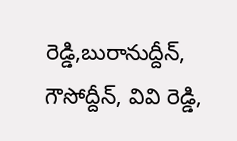రెడ్డి,బురానుద్దీన్, గౌసోద్దీన్, వివి రెడ్డి,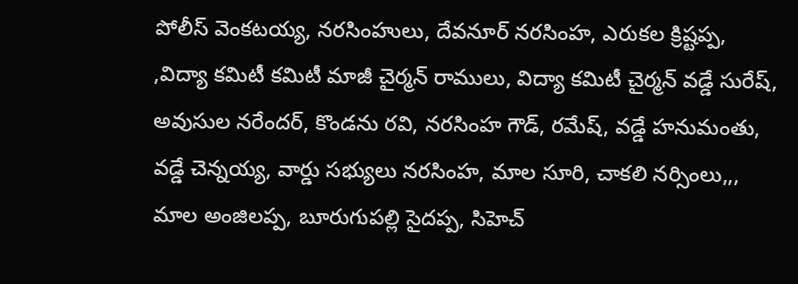పోలీస్ వెంకటయ్య, నరసింహులు, దేవనూర్ నరసింహ, ఎరుకల క్రిష్టప్ప, ,విద్యా కమిటీ కమిటీ మాజీ చైర్మన్ రాములు, విద్యా కమిటీ చైర్మన్ వడ్డే సురేష్, అవుసుల నరేందర్, కొండను రవి, నరసింహ గౌడ్, రమేష్, వడ్డే హనుమంతు, వడ్డే చెన్నయ్య, వార్డు సభ్యులు నరసింహ, మాల సూరి, చాకలి నర్సింలు,,, మాల అంజిలప్ప, బూరుగుపల్లి సైదప్ప, సిహెచ్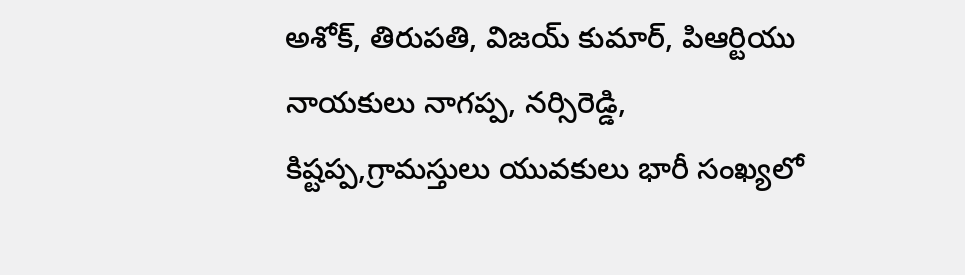అశోక్, తిరుపతి, విజయ్ కుమార్, పిఆర్టియు నాయకులు నాగప్ప, నర్సిరెడ్డి, కిష్టప్ప,గ్రామస్తులు యువకులు భారీ సంఖ్యలో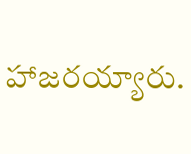హాజరయ్యారు.